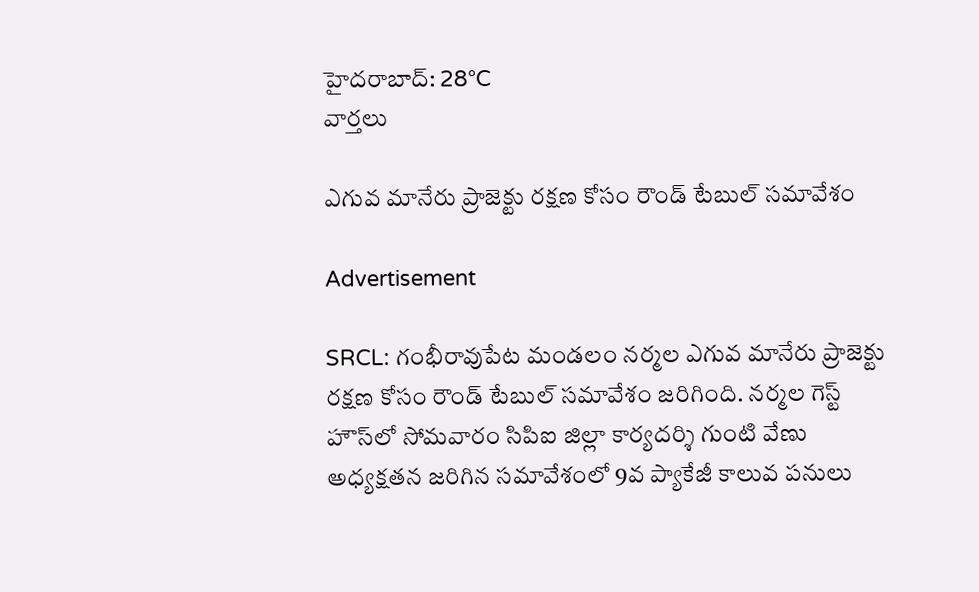హైదరాబాద్: 28°C
వార్తలు

ఎగువ మానేరు ప్రాజెక్టు రక్షణ కోసం రౌండ్ టేబుల్ సమావేశం

Advertisement

SRCL: గంభీరావుపేట మండలం నర్మల ఎగువ మానేరు ప్రాజెక్టు రక్షణ కోసం రౌండ్ టేబుల్ సమావేశం జరిగింది. నర్మల గెస్ట్ హౌస్‌లో సోమవారం సిపిఐ జిల్లా కార్యదర్శి గుంటి వేణు అధ్యక్షతన జరిగిన సమావేశంలో 9వ ప్యాకేజీ కాలువ పనులు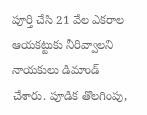పూర్తి చేసి 21 వేల ఎకరాల ఆయకట్టుకు నీరివ్వాలని నాయకులు డిమాండ్ చేశారు. పూడిక తొలగింపు,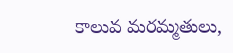కాలువ మరమ్మతులు,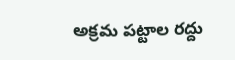అక్రమ పట్టాల రద్దు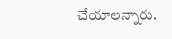చేయాలన్నారు.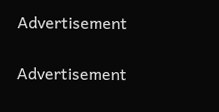Advertisement

Advertisement